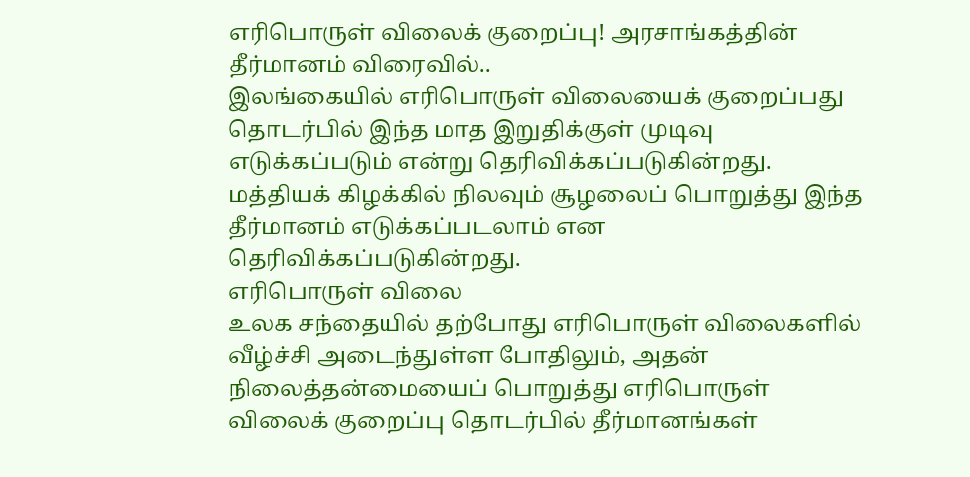எரிபொருள் விலைக் குறைப்பு! அரசாங்கத்தின் தீர்மானம் விரைவில்..
இலங்கையில் எரிபொருள் விலையைக் குறைப்பது தொடர்பில் இந்த மாத இறுதிக்குள் முடிவு எடுக்கப்படும் என்று தெரிவிக்கப்படுகின்றது.
மத்தியக் கிழக்கில் நிலவும் சூழலைப் பொறுத்து இந்த தீர்மானம் எடுக்கப்படலாம் என தெரிவிக்கப்படுகின்றது.
எரிபொருள் விலை
உலக சந்தையில் தற்போது எரிபொருள் விலைகளில் வீழ்ச்சி அடைந்துள்ள போதிலும், அதன் நிலைத்தன்மையைப் பொறுத்து எரிபொருள் விலைக் குறைப்பு தொடர்பில் தீர்மானங்கள்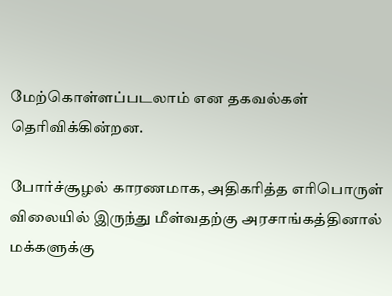மேற்கொள்ளப்படலாம் என தகவல்கள் தெரிவிக்கின்றன.

போர்ச்சூழல் காரணமாக, அதிகரித்த எரிபொருள் விலையில் இருந்து மீள்வதற்கு அரசாங்கத்தினால் மக்களுக்கு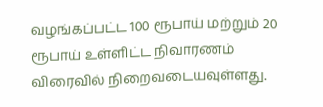வழங்கப்பட்ட 100 ரூபாய் மற்றும் 20 ரூபாய் உள்ளிட்ட நிவாரணம் விரைவில் நிறைவடையவுள்ளது.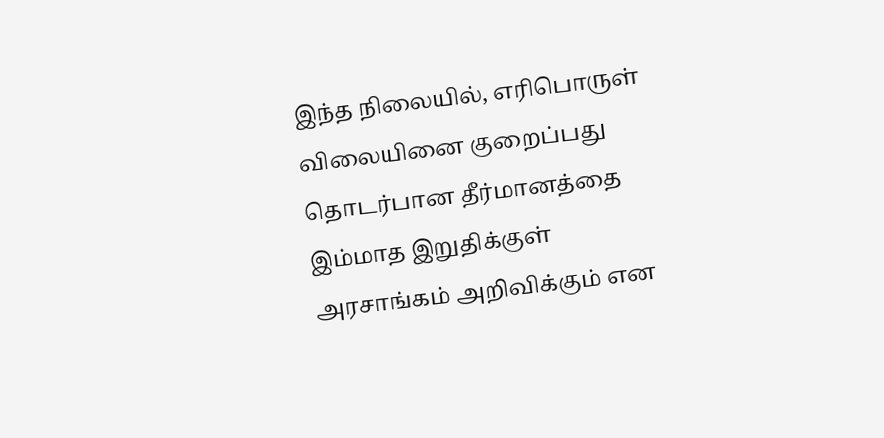இந்த நிலையில், எரிபொருள் விலையினை குறைப்பது தொடர்பான தீர்மானத்தை இம்மாத இறுதிக்குள் அரசாங்கம் அறிவிக்கும் என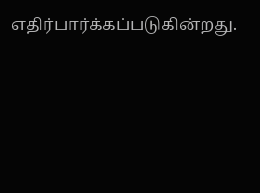எதிர்பார்க்கப்படுகின்றது.